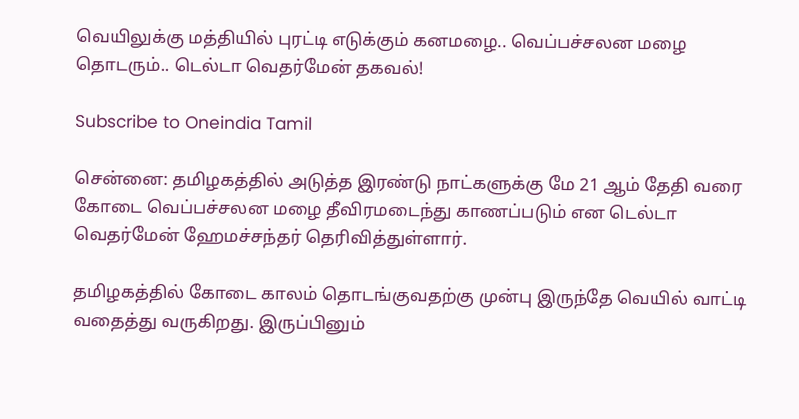வெயிலுக்கு மத்தியில் புரட்டி எடுக்கும் கனமழை.. வெப்பச்சலன மழை தொடரும்.. டெல்டா வெதர்மேன் தகவல்!

Subscribe to Oneindia Tamil

சென்னை: தமிழகத்தில் அடுத்த இரண்டு நாட்களுக்கு மே 21 ஆம் தேதி வரை கோடை வெப்பச்சலன மழை தீவிரமடைந்து காணப்படும் என டெல்டா வெதர்மேன் ஹேமச்சந்தர் தெரிவித்துள்ளார்.

தமிழகத்தில் கோடை காலம் தொடங்குவதற்கு முன்பு இருந்தே வெயில் வாட்டி வதைத்து வருகிறது. இருப்பினும்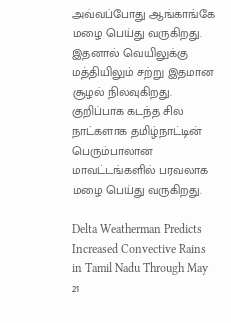அவ்வப்போது ஆங்காங்கே மழை பெய்து வருகிறது. இதனால் வெயிலுக்கு மத்தியிலும் சற்று இதமான சூழல் நிலவுகிறது. குறிப்பாக கடந்த சில நாட்களாக தமிழ்நாட்டின் பெரும்பாலான மாவட்டங்களில் பரவலாக மழை பெய்து வருகிறது.

Delta Weatherman Predicts Increased Convective Rains in Tamil Nadu Through May 21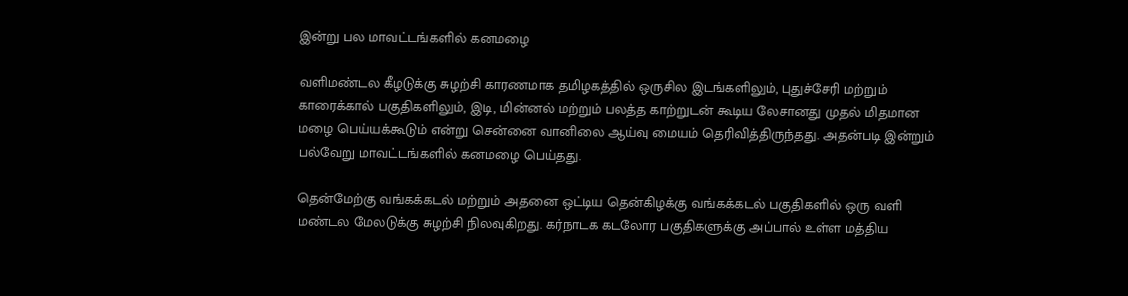இன்று பல மாவட்டங்களில் கனமழை

வளிமண்டல கீழடுக்கு சுழற்சி காரணமாக தமிழகத்தில் ஒருசில இடங்களிலும், புதுச்சேரி மற்றும் காரைக்கால் பகுதிகளிலும், இடி, மின்னல் மற்றும் பலத்த காற்றுடன் கூடிய லேசானது முதல் மிதமான மழை பெய்யக்கூடும் என்று சென்னை வானிலை ஆய்வு மையம் தெரிவித்திருந்தது. அதன்படி இன்றும் பல்வேறு மாவட்டங்களில் கனமழை பெய்தது.

தென்மேற்கு வங்கக்கடல் மற்றும் அதனை ஒட்டிய தென்கிழக்கு வங்கக்கடல் பகுதிகளில் ஒரு வளி மண்டல மேலடுக்கு சுழற்சி நிலவுகிறது. கர்நாடக கடலோர பகுதிகளுக்கு அப்பால் உள்ள மத்திய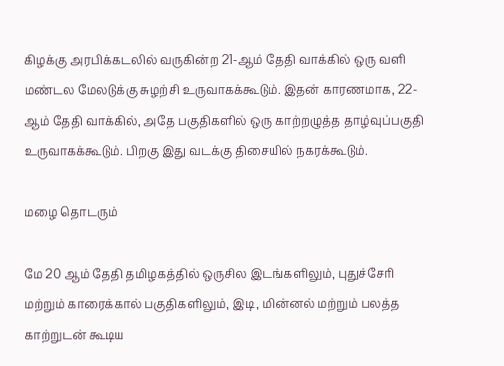கிழக்கு அரபிக்கடலில் வருகின்ற 21-ஆம் தேதி வாக்கில் ஒரு வளி மண்டல மேலடுக்கு சுழற்சி உருவாகக்கூடும். இதன் காரணமாக, 22-ஆம் தேதி வாக்கில், அதே பகுதிகளில் ஒரு காற்றழுத்த தாழ்வுப்பகுதி உருவாகக்கூடும். பிறகு இது வடக்கு திசையில் நகரக்கூடும்.

மழை தொடரும்

மே 20 ஆம் தேதி தமிழகத்தில் ஒருசில இடங்களிலும், புதுச்சேரி மற்றும் காரைக்கால் பகுதிகளிலும், இடி, மின்னல் மற்றும் பலத்த காற்றுடன் கூடிய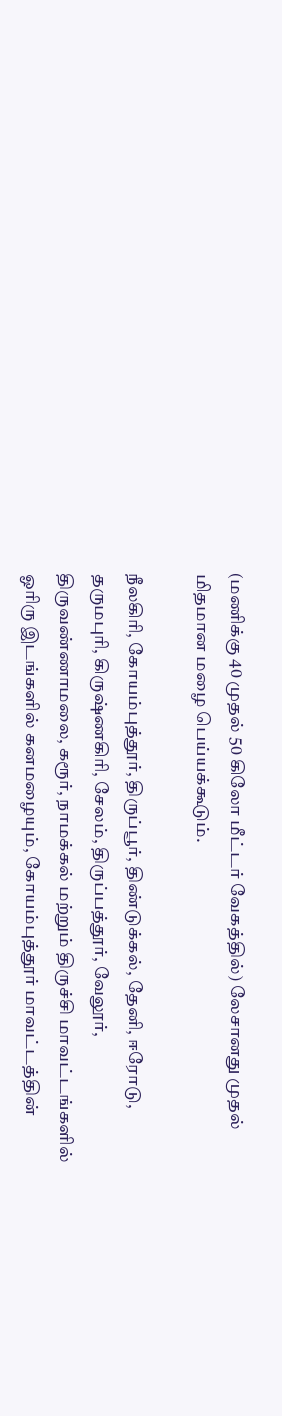(மணிக்கு 40 முதல் 50 கிலோ மீட்டர் வேகத்தில்) லேசானது முதல் மிதமான மழை பெய்யக்கூடும்.

நீலகிரி, கோயம்புத்தூர், திருப்பூர், திண்டுக்கல், தேனி, ஈரோடு, தருமபுரி, கிருஷ்ணகிரி, சேலம், திருப்பத்தூர், வேலூர், திருவண்ணாமலை, கரூர், நாமக்கல் மற்றும் திருச்சி மாவட்டங்களில் ஓரிரு இடங்களில் கனமழையும், கோயம்புத்தூர் மாவட்டத்தின்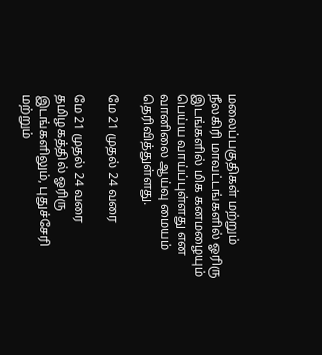மலைப்பகுதிகள் மற்றும் நீலகிரி மாவட்டங்களில் ஓரிரு இடங்களில் மிக கனமழையும் பெய்ய வாய்ப்புள்ளது என வானிலை ஆய்வு மையம் தெரிவித்துள்ளது.

மே 21 முதல் 24 வரை

மே 21 முதல் 24 வரை தமிழகத்தில் ஓரிரு இடங்களிலும், புதுச்சேரி மற்றும்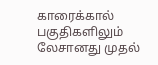காரைக்கால் பகுதிகளிலும் லேசானது முதல்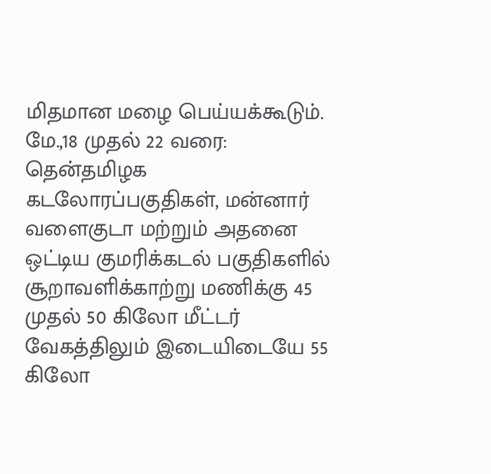மிதமான மழை பெய்யக்கூடும். மே.,18 முதல் 22 வரை: தென்தமிழக கடலோரப்பகுதிகள், மன்னார் வளைகுடா மற்றும் அதனை ஒட்டிய குமரிக்கடல் பகுதிகளில் சூறாவளிக்காற்று மணிக்கு 45 முதல் 50 கிலோ மீட்டர் வேகத்திலும் இடையிடையே 55 கிலோ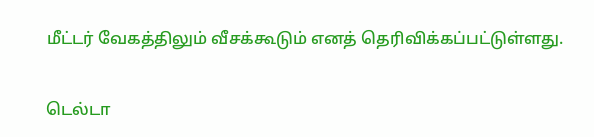மீட்டர் வேகத்திலும் வீசக்கூடும் எனத் தெரிவிக்கப்பட்டுள்ளது.

டெல்டா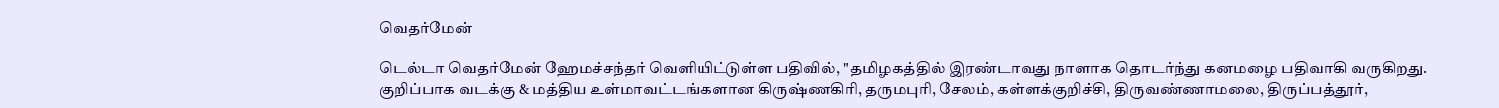வெதர்மேன்

டெல்டா வெதர்மேன் ஹேமச்சந்தர் வெளியிட்டுள்ள பதிவில், "தமிழகத்தில் இரண்டாவது நாளாக தொடர்ந்து கனமழை பதிவாகி வருகிறது. குறிப்பாக வடக்கு & மத்திய உள்மாவட்டங்களான கிருஷ்ணகிரி, தருமபுரி, சேலம், கள்ளக்குறிச்சி, திருவண்ணாமலை, திருப்பத்தூர்,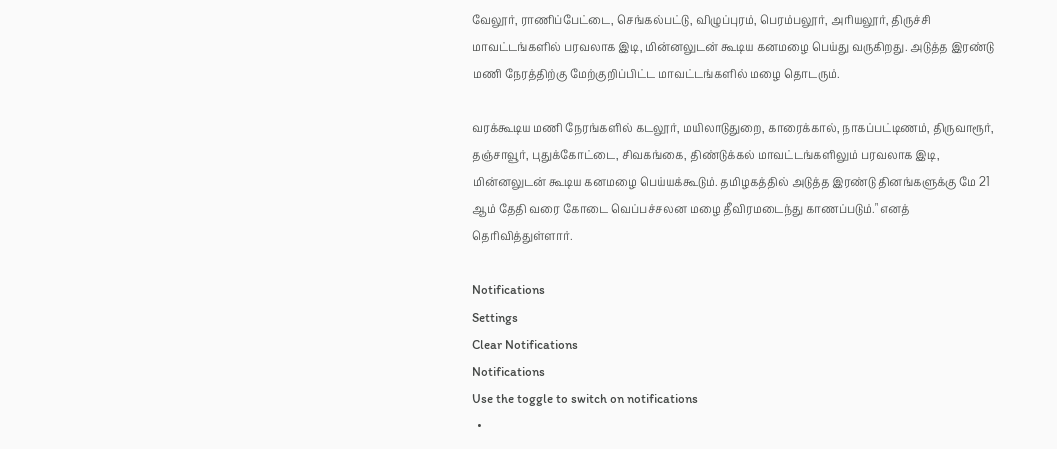வேலூர், ராணிப்பேட்டை, செங்கல்பட்டு, விழுப்புரம், பெரம்பலூர், அரியலூர், திருச்சி மாவட்டங்களில் பரவலாக இடி, மின்னலுடன் கூடிய கனமழை பெய்து வருகிறது. அடுத்த இரண்டு மணி நேரத்திற்கு மேற்குறிப்பிட்ட மாவட்டங்களில் மழை தொடரும்.

வரக்கூடிய மணி நேரங்களில் கடலூர், மயிலாடுதுறை, காரைக்கால், நாகப்பட்டிணம், திருவாரூர், தஞ்சாவூர், புதுக்கோட்டை, சிவகங்கை, திண்டுக்கல் மாவட்டங்களிலும் பரவலாக இடி, மின்னலுடன் கூடிய கனமழை பெய்யக்கூடும். தமிழகத்தில் அடுத்த இரண்டு தினங்களுக்கு மே 21 ஆம் தேதி வரை கோடை வெப்பச்சலன மழை தீவிரமடைந்து காணப்படும்." எனத் தெரிவித்துள்ளார்.

Notifications
Settings
Clear Notifications
Notifications
Use the toggle to switch on notifications
  •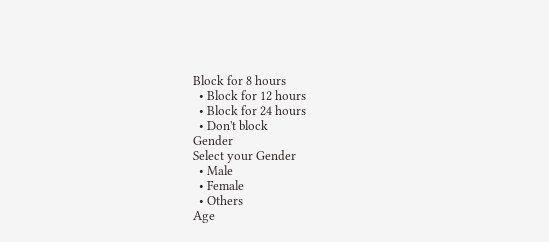Block for 8 hours
  • Block for 12 hours
  • Block for 24 hours
  • Don't block
Gender
Select your Gender
  • Male
  • Female
  • Others
Age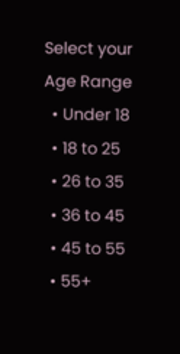Select your Age Range
  • Under 18
  • 18 to 25
  • 26 to 35
  • 36 to 45
  • 45 to 55
  • 55+